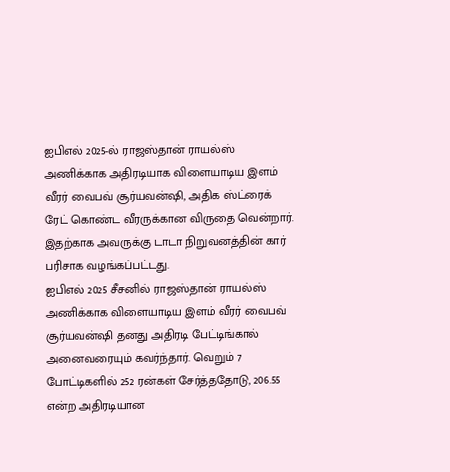ஐபிஎல் 2025-ல் ராஜஸ்தான் ராயல்ஸ் அணிக்காக அதிரடியாக விளையாடிய இளம் வீரர் வைபவ் சூர்யவன்ஷி, அதிக ஸ்ட்ரைக் ரேட் கொண்ட வீரருக்கான விருதை வென்றார். இதற்காக அவருக்கு டாடா நிறுவனத்தின் கார் பரிசாக வழங்கப்பட்டது.
ஐபிஎல் 2025 சீசனில் ராஜஸ்தான் ராயல்ஸ் அணிக்காக விளையாடிய இளம் வீரர் வைபவ் சூர்யவன்ஷி தனது அதிரடி பேட்டிங்கால் அனைவரையும் கவர்ந்தார். வெறும் 7 போட்டிகளில் 252 ரன்கள் சேர்த்ததோடு, 206.55 என்ற அதிரடியான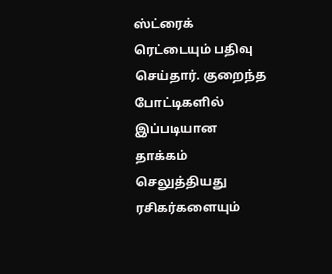ஸ்ட்ரைக் ரெட்டையும் பதிவு செய்தார். குறைந்த போட்டிகளில் இப்படியான தாக்கம் செலுத்தியது ரசிகர்களையும்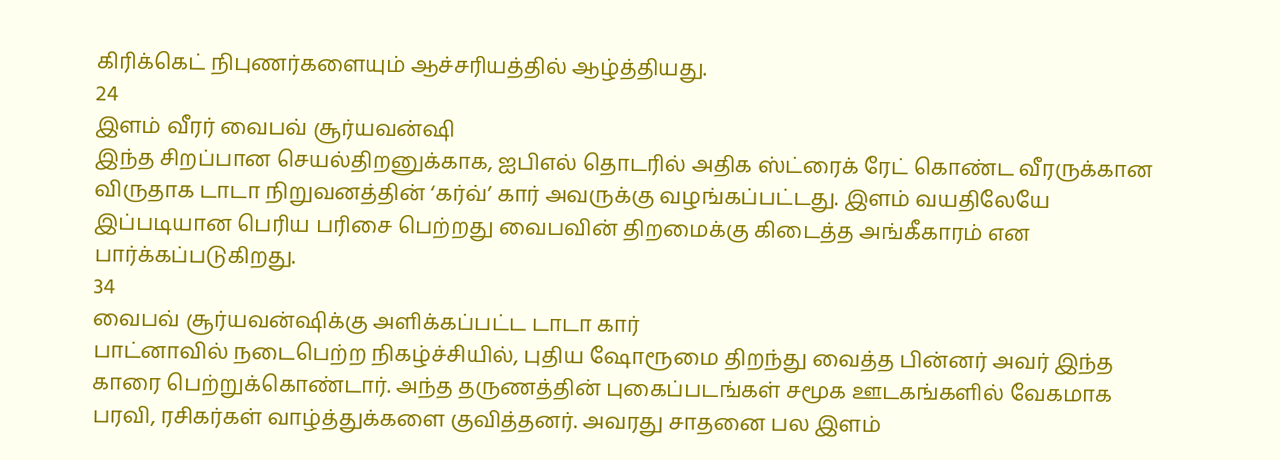கிரிக்கெட் நிபுணர்களையும் ஆச்சரியத்தில் ஆழ்த்தியது.
24
இளம் வீரர் வைபவ் சூர்யவன்ஷி
இந்த சிறப்பான செயல்திறனுக்காக, ஐபிஎல் தொடரில் அதிக ஸ்ட்ரைக் ரேட் கொண்ட வீரருக்கான விருதாக டாடா நிறுவனத்தின் ‘கர்வ்’ கார் அவருக்கு வழங்கப்பட்டது. இளம் வயதிலேயே இப்படியான பெரிய பரிசை பெற்றது வைபவின் திறமைக்கு கிடைத்த அங்கீகாரம் என பார்க்கப்படுகிறது.
34
வைபவ் சூர்யவன்ஷிக்கு அளிக்கப்பட்ட டாடா கார்
பாட்னாவில் நடைபெற்ற நிகழ்ச்சியில், புதிய ஷோரூமை திறந்து வைத்த பின்னர் அவர் இந்த காரை பெற்றுக்கொண்டார். அந்த தருணத்தின் புகைப்படங்கள் சமூக ஊடகங்களில் வேகமாக பரவி, ரசிகர்கள் வாழ்த்துக்களை குவித்தனர். அவரது சாதனை பல இளம்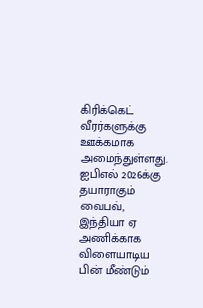கிரிக்கெட் வீரர்களுக்கு ஊக்கமாக அமைந்துள்ளது.
ஐபிஎல் 2026க்கு தயாராகும் வைபவ், இந்தியா ஏ அணிக்காக விளையாடிய பின் மீண்டும்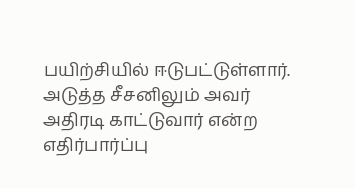பயிற்சியில் ஈடுபட்டுள்ளார். அடுத்த சீசனிலும் அவர் அதிரடி காட்டுவார் என்ற எதிர்பார்ப்பு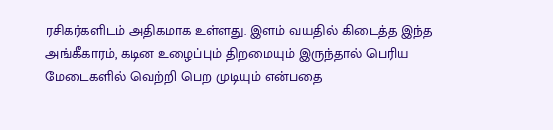ரசிகர்களிடம் அதிகமாக உள்ளது. இளம் வயதில் கிடைத்த இந்த அங்கீகாரம், கடின உழைப்பும் திறமையும் இருந்தால் பெரிய மேடைகளில் வெற்றி பெற முடியும் என்பதை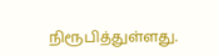நிரூபித்துள்ளது.